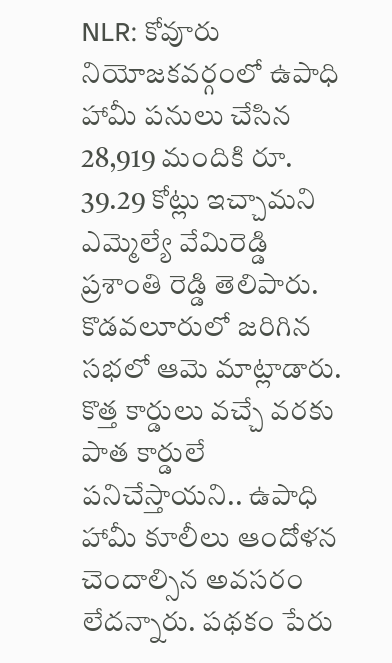NLR: కోవూరు నియోజకవర్గంలో ఉపాధి హామీ పనులు చేసిన 28,919 మందికి రూ. 39.29 కోట్లు ఇచ్చామని ఎమ్మెల్యే వేమిరెడ్డి ప్రశాంతి రెడ్డి తెలిపారు. కొడవలూరులో జరిగిన సభలో ఆమె మాట్లాడారు. కొత్త కార్డులు వచ్చే వరకు పాత కార్డులే పనిచేస్తాయని.. ఉపాధి హామీ కూలీలు ఆందోళన చెందాల్సిన అవసరం లేదన్నారు. పథకం పేరు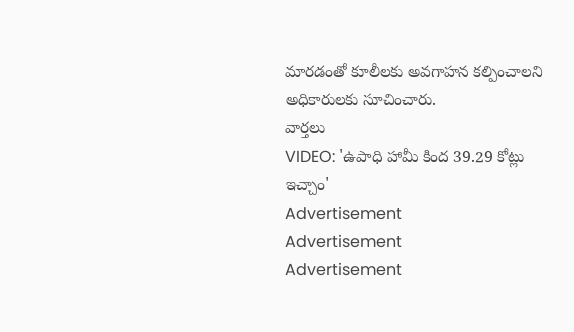మారడంతో కూలీలకు అవగాహన కల్పించాలని అధికారులకు సూచించారు.
వార్తలు
VIDEO: 'ఉపాధి హామీ కింద 39.29 కోట్లు ఇచ్చాం'
Advertisement
Advertisement
Advertisement